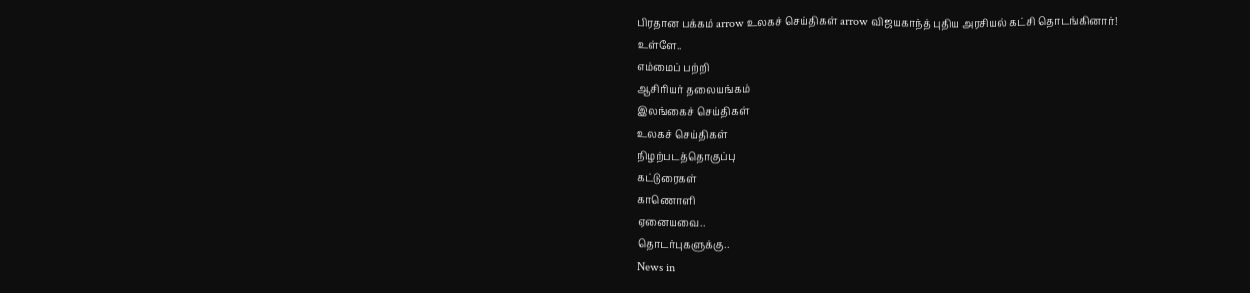பிரதான பக்கம் arrow உலகச் செய்திகள் arrow விஜயகாந்த் புதிய அரசியல் கட்சி தொடங்கினார்!
உள்ளே..
எம்மைப் பற்றி
ஆசிரியர் தலையங்கம்
இலங்கைச் செய்திகள்
உலகச் செய்திகள்
நிழற்படத்தொகுப்பு
கட்டுரைகள்
காணொளி
ஏனையவை..
தொடர்புகளுக்கு..
News in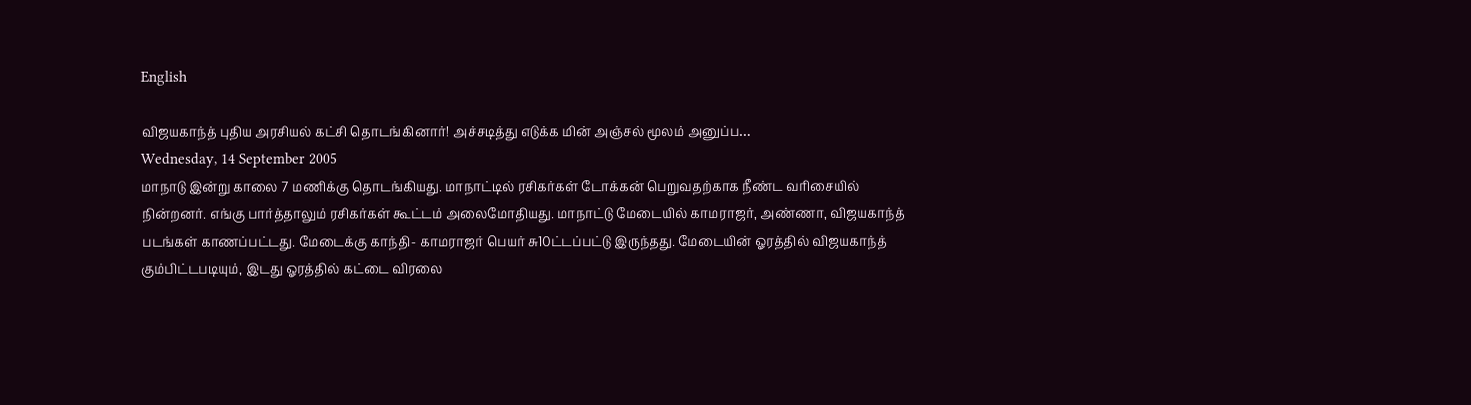English

விஜயகாந்த் புதிய அரசியல் கட்சி தொடங்கினார்! அச்சடித்து எடுக்க மின் அஞ்சல் மூலம் அனுப்ப…
Wednesday, 14 September 2005
மாநாடு இன்று காலை 7 மணிக்கு தொடங்கியது. மாநாட்டில் ரசிகர்கள் டோக்கன் பெறுவதற்காக நீண்ட வரிசையில் நின்றனர். எங்கு பார்த்தாலும் ரசிகர்கள் கூட்டம் அலைமோதியது. மாநாட்டு மேடையில் காமராஜர், அண்ணா, விஜயகாந்த் படங்கள் காணப்பட்டது. மேடைக்கு காந்தி- காமராஜர் பெயர் சு10ட்டப்பட்டு இருந்தது. மேடையின் ஓரத்தில் விஜயகாந்த் கும்பிட்டபடியும், இடது ஓரத்தில் கட்டை விரலை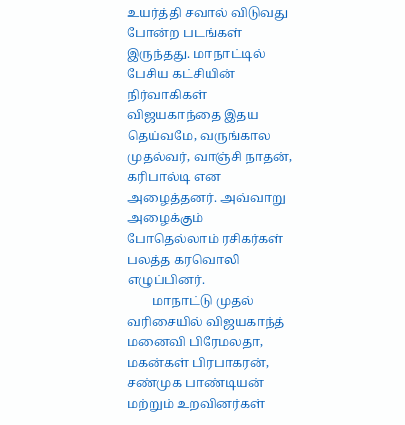உயர்த்தி சவால் விடுவது போன்ற படங்கள் இருந்தது. மாநாட்டில் பேசிய கட்சியின் நிர்வாகிகள் விஜயகாந்தை இதய தெய்வமே, வருங்கால முதல்வர், வாஞ்சி நாதன், கரிபால்டி என அழைத்தனர். அவ்வாறு அழைக்கும் போதெல்லாம் ரசிகர்கள் பலத்த கரவொலி எழுப்பினர்.
        மாநாட்டு முதல் வரிசையில் விஜயகாந்த் மனைவி பிரேமலதா, மகன்கள் பிரபாகரன், சண்முக பாண்டியன் மற்றும் உறவினர்கள்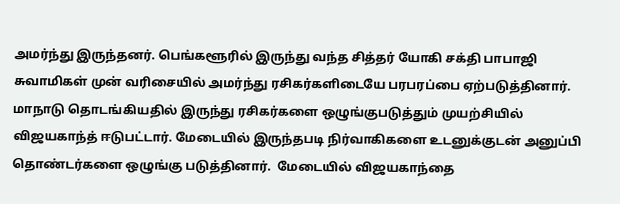அமர்ந்து இருந்தனர். பெங்களூரில் இருந்து வந்த சித்தர் யோகி சக்தி பாபாஜி சுவாமிகள் முன் வரிசையில் அமர்ந்து ரசிகர்களிடையே பரபரப்பை ஏற்படுத்தினார். மாநாடு தொடங்கியதில் இருந்து ரசிகர்களை ஒழுங்குபடுத்தும் முயற்சியில் விஜயகாந்த் ஈடுபட்டார். மேடையில் இருந்தபடி நிர்வாகிகளை உடனுக்குடன் அனுப்பி தொண்டர்களை ஒழுங்கு படுத்தினார்.  மேடையில் விஜயகாந்தை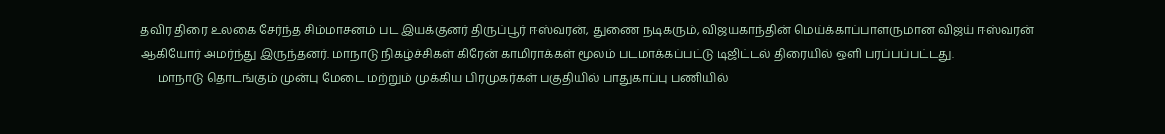தவிர திரை உலகை சேர்ந்த சிம்மாசனம் பட இயக்குனர் திருப்பூர் ஈஸ்வரன், துணை நடிகரும், விஜயகாந்தின் மெய்க்காப்பாளருமான விஜய் ஈஸ்வரன் ஆகியோர் அமர்ந்து இருந்தனர். மாநாடு நிகழ்ச்சிகள் கிரேன் காமிராக்கள் மூலம் படமாக்கப்பட்டு டிஜிட்டல் திரையில் ஒளி பரப்பப்பட்டது.
      மாநாடு தொடங்கும் முன்பு மேடை மற்றும் முக்கிய பிரமுகர்கள் பகுதியில் பாதுகாப்பு பணியில்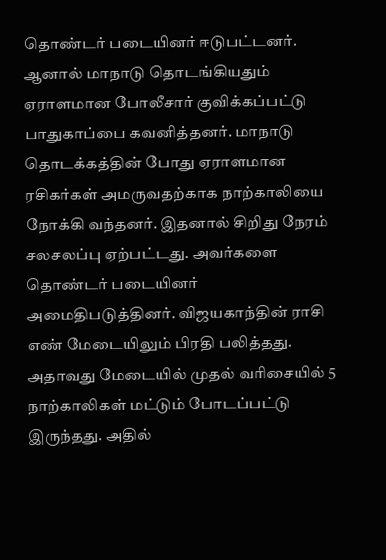தொண்டர் படையினர் ஈடுபட்டனர். ஆனால் மாநாடு தொடங்கியதும் ஏராளமான போலீசார் குவிக்கப்பட்டு பாதுகாப்பை கவனித்தனர். மாநாடு தொடக்கத்தின் போது ஏராளமான ரசிகர்கள் அமருவதற்காக நாற்காலியை நோக்கி வந்தனர். இதனால் சிறிது நேரம் சலசலப்பு ஏற்பட்டது. அவர்களை தொண்டர் படையினர் அமைதிபடுத்தினர். விஜயகாந்தின் ராசி எண் மேடையிலும் பிரதி பலித்தது. அதாவது மேடையில் முதல் வரிசையில் 5 நாற்காலிகள் மட்டும் போடப்பட்டு இருந்தது. அதில்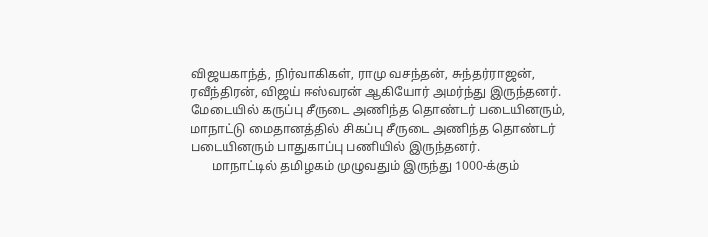விஜயகாந்த், நிர்வாகிகள், ராமு வசந்தன், சுந்தர்ராஜன், ரவீந்திரன், விஜய் ஈஸ்வரன் ஆகியோர் அமர்ந்து இருந்தனர். மேடையில் கருப்பு சீருடை அணிந்த தொண்டர் படையினரும், மாநாட்டு மைதானத்தில் சிகப்பு சீருடை அணிந்த தொண்டர் படையினரும் பாதுகாப்பு பணியில் இருந்தனர்.
       மாநாட்டில் தமிழகம் முழுவதும் இருந்து 1000-க்கும்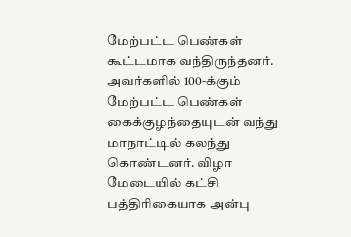மேற்பட்ட பெண்கள் கூட்டமாக வந்திருந்தனர். அவர்களில் 100-க்கும் மேற்பட்ட பெண்கள் கைக்குழந்தையுடன் வந்து மாநாட்டில் கலந்து கொண்டனர். விழா மேடையில் கட்சி பத்திரிகையாக அன்பு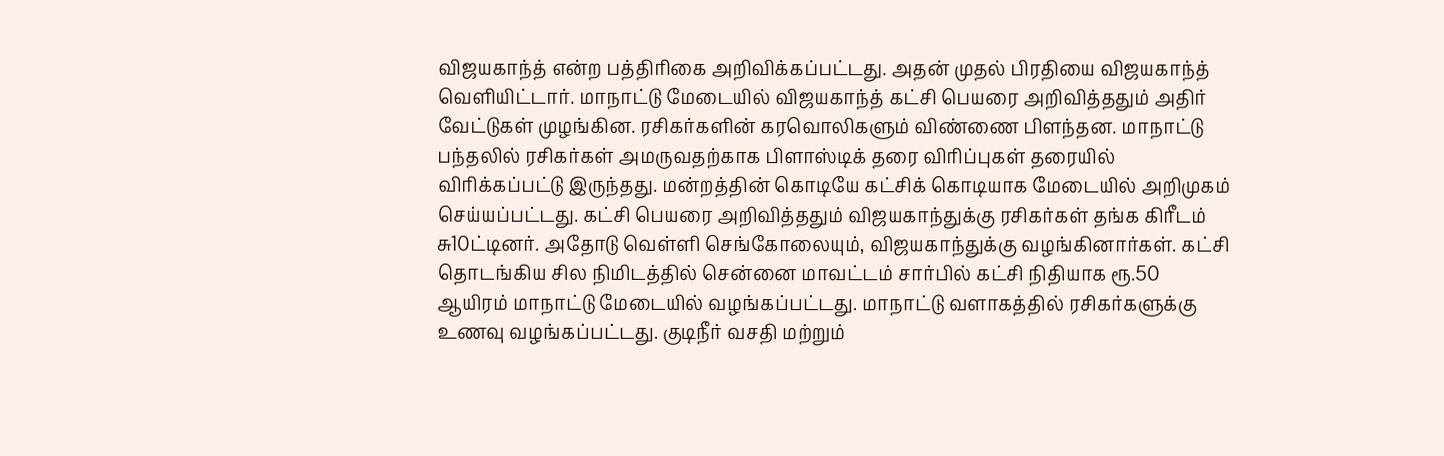விஜயகாந்த் என்ற பத்திரிகை அறிவிக்கப்பட்டது. அதன் முதல் பிரதியை விஜயகாந்த் வெளியிட்டார். மாநாட்டு மேடையில் விஜயகாந்த் கட்சி பெயரை அறிவித்ததும் அதிர் வேட்டுகள் முழங்கின. ரசிகர்களின் கரவொலிகளும் விண்ணை பிளந்தன. மாநாட்டு பந்தலில் ரசிகர்கள் அமருவதற்காக பிளாஸ்டிக் தரை விரிப்புகள் தரையில் விரிக்கப்பட்டு இருந்தது. மன்றத்தின் கொடியே கட்சிக் கொடியாக மேடையில் அறிமுகம் செய்யப்பட்டது. கட்சி பெயரை அறிவித்ததும் விஜயகாந்துக்கு ரசிகர்கள் தங்க கிரீடம் சு10ட்டினர். அதோடு வெள்ளி செங்கோலையும், விஜயகாந்துக்கு வழங்கினார்கள். கட்சி தொடங்கிய சில நிமிடத்தில் சென்னை மாவட்டம் சார்பில் கட்சி நிதியாக ரூ.50 ஆயிரம் மாநாட்டு மேடையில் வழங்கப்பட்டது. மாநாட்டு வளாகத்தில் ரசிகர்களுக்கு உணவு வழங்கப்பட்டது. குடிநீர் வசதி மற்றும்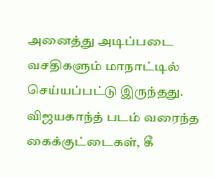அனைத்து அடிப்படை வசதிகளும் மாநாட்டில் செய்யப்பட்டு இருந்தது. விஜயகாந்த் படம் வரைந்த கைக்குட்டைகள், கீ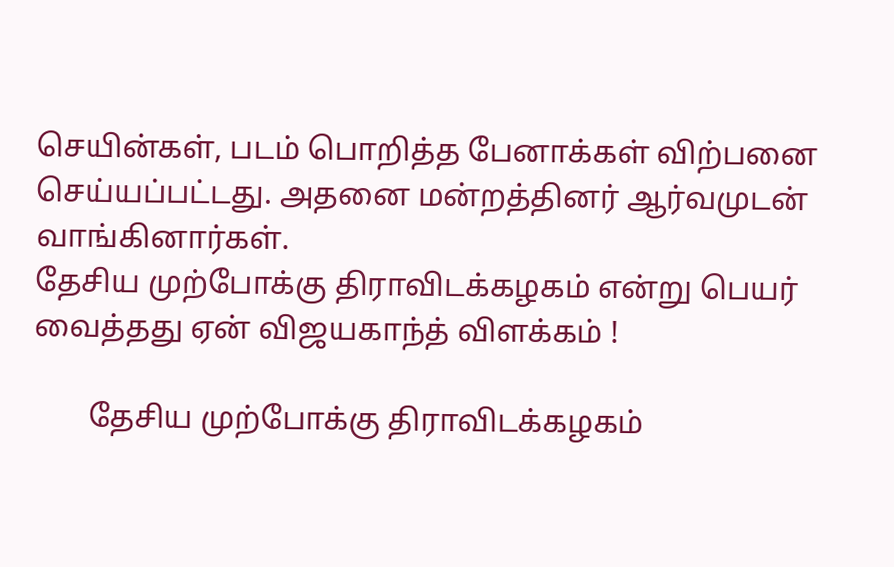செயின்கள், படம் பொறித்த பேனாக்கள் விற்பனை செய்யப்பட்டது. அதனை மன்றத்தினர் ஆர்வமுடன் வாங்கினார்கள்.
தேசிய முற்போக்கு திராவிடக்கழகம் என்று பெயர் வைத்தது ஏன் விஜயகாந்த் விளக்கம் !

       தேசிய முற்போக்கு திராவிடக்கழகம்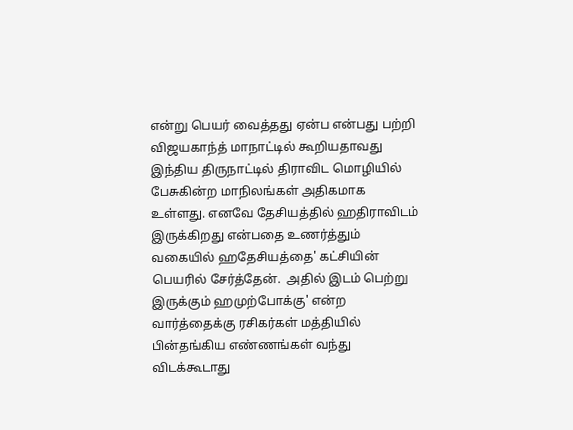என்று பெயர் வைத்தது ஏன்ப என்பது பற்றி விஜயகாந்த் மாநாட்டில் கூறியதாவது இந்திய திருநாட்டில் திராவிட மொழியில் பேசுகின்ற மாநிலங்கள் அதிகமாக உள்ளது. எனவே தேசியத்தில் ஹதிராவிடம் இருக்கிறது என்பதை உணர்த்தும் வகையில் ஹதேசியத்தை' கட்சியின் பெயரில் சேர்த்தேன்.  அதில் இடம் பெற்று இருக்கும் ஹமுற்போக்கு' என்ற வார்த்தைக்கு ரசிகர்கள் மத்தியில் பின்தங்கிய எண்ணங்கள் வந்து விடக்கூடாது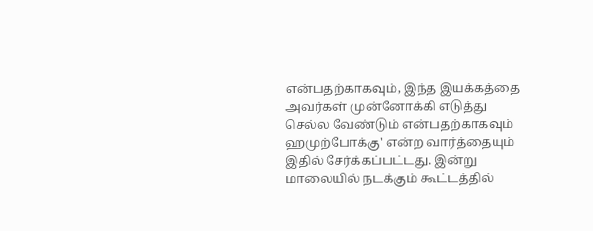என்பதற்காகவும், இந்த இயக்கத்தை அவர்கள் முன்னோக்கி எடுத்து செல்ல வேண்டும் என்பதற்காகவும் ஹமுற்போக்கு' என்ற வார்த்தையும் இதில் சேர்க்கப்பட்டது. இன்று மாலையில் நடக்கும் கூட்டத்தில்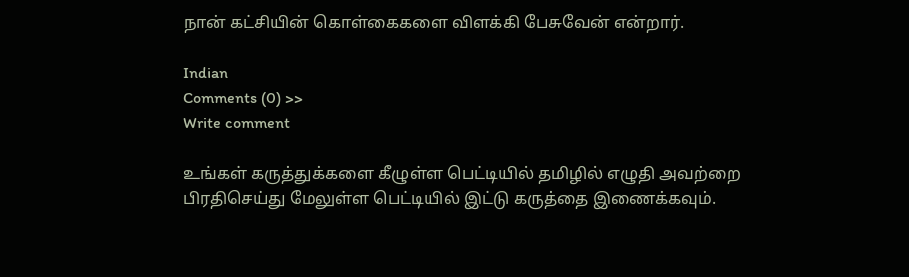நான் கட்சியின் கொள்கைகளை விளக்கி பேசுவேன் என்றார்.

Indian
Comments (0) >>
Write comment

உங்கள் கருத்துக்களை கீழுள்ள பெட்டியில் தமிழில் எழுதி அவற்றை பிரதிசெய்து மேலுள்ள பெட்டியில் இட்டு கருத்தை இணைக்கவும்.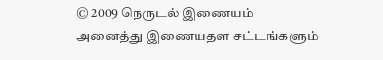© 2009 நெருடல் இணையம்
அனைத்து இணையதள சட்டங்களும்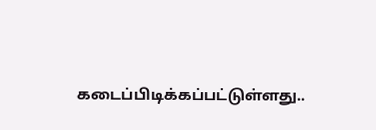கடைப்பிடிக்கப்பட்டுள்ளது..